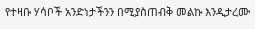የተዛቡ ሃሳቦች አንድነታችንን በሚያስጠብቅ መልኩ እንዲታረሙ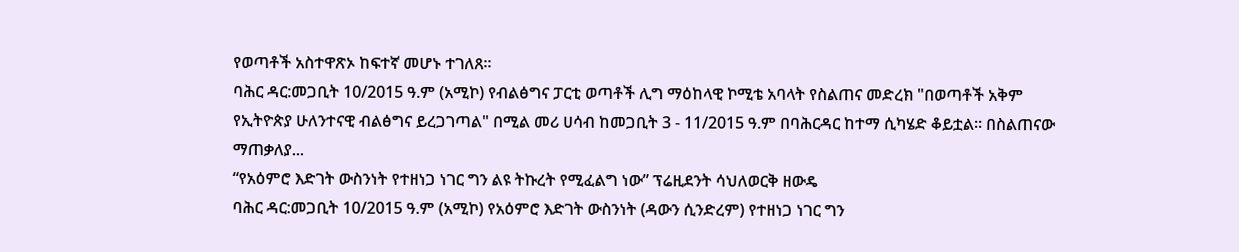የወጣቶች አስተዋጽኦ ከፍተኛ መሆኑ ተገለጸ።
ባሕር ዳር:መጋቢት 10/2015 ዓ.ም (አሚኮ) የብልፅግና ፓርቲ ወጣቶች ሊግ ማዕከላዊ ኮሚቴ አባላት የስልጠና መድረክ "በወጣቶች አቅም የኢትዮጵያ ሁለንተናዊ ብልፅግና ይረጋገጣል" በሚል መሪ ሀሳብ ከመጋቢት 3 - 11/2015 ዓ.ም በባሕርዳር ከተማ ሲካሄድ ቆይቷል። በስልጠናው ማጠቃለያ...
“የአዕምሮ እድገት ውስንነት የተዘነጋ ነገር ግን ልዩ ትኩረት የሚፈልግ ነው” ፕሬዚደንት ሳህለወርቅ ዘውዴ
ባሕር ዳር:መጋቢት 10/2015 ዓ.ም (አሚኮ) የአዕምሮ እድገት ውስንነት (ዳውን ሲንድረም) የተዘነጋ ነገር ግን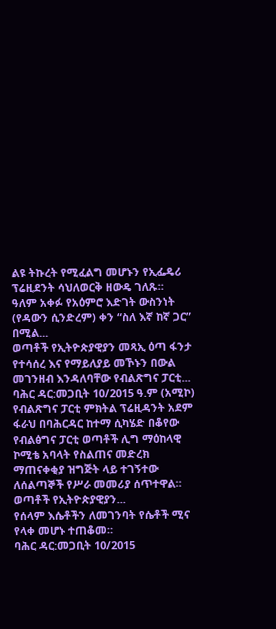ልዩ ትኩረት የሚፈልግ መሆኑን የኢፌዴሪ ፕሬዚደንት ሳህለወርቅ ዘውዴ ገለጹ።
ዓለም አቀፉ የአዕምሮ እድገት ውስንነት (የዳውን ሲንድረም) ቀን “ስለ እኛ ከኛ ጋር” በሚል...
ወጣቶች የኢትዮጵያዊያን መጻኢ ዕጣ ፋንታ የተሳሰረ እና የማይለያይ መኾኑን በውል መገንዘብ እንዳለባቸው የብልጽግና ፓርቲ...
ባሕር ዳር:መጋቢት 10/2015 ዓ.ም (አሚኮ) የብልጽግና ፓርቲ ምክትል ፕሬዚዳንት አደም ፋራህ በባሕርዳር ከተማ ሲካሄድ በቆየው የብልፅግና ፓርቲ ወጣቶች ሊግ ማዕከላዊ ኮሚቴ አባላት የስልጠና መድረክ ማጠናቀቂያ ዝግጅት ላይ ተገኝተው ለሰልጣኞች የሥራ መመሪያ ሰጥተዋል። ወጣቶች የኢትዮጵያዊያን...
የሰላም እሴቶችን ለመገንባት የሴቶች ሚና የላቀ መሆኑ ተጠቆመ።
ባሕር ዳር:መጋቢት 10/2015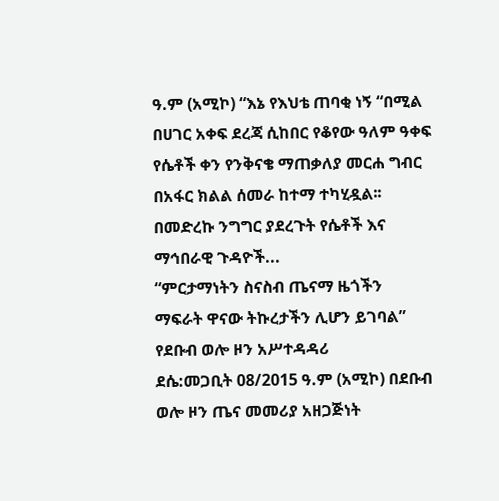ዓ.ም (አሚኮ) “እኔ የእህቴ ጠባቂ ነኝ “በሚል በሀገር አቀፍ ደረጃ ሲከበር የቆየው ዓለም ዓቀፍ የሴቶች ቀን የንቅናቄ ማጠቃለያ መርሐ ግብር በአፋር ክልል ሰመራ ከተማ ተካሂዷል፡፡
በመድረኩ ንግግር ያደረጉት የሴቶች እና ማኅበራዊ ጉዳዮች...
“ምርታማነትን ስናስብ ጤናማ ዜጎችን ማፍራት ዋናው ትኩረታችን ሊሆን ይገባል” የደቡብ ወሎ ዞን አሥተዳዳሪ
ደሴ:መጋቢት 08/2015 ዓ.ም (አሚኮ) በደቡብ ወሎ ዞን ጤና መመሪያ አዘጋጅነት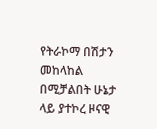የትራኮማ በሽታን መከላከል በሚቻልበት ሁኔታ ላይ ያተኮረ ዞናዊ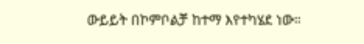ውይይት በኮምቦልቻ ከተማ እየተካሄደ ነው።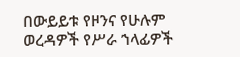በውይይቱ የዞንና የሁሉም ወረዳዎች የሥራ ኀላፊዎች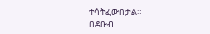ተሳትፈውበታል።
በደቡብ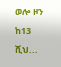ወሎ ዞን ከ13 ሺህ...